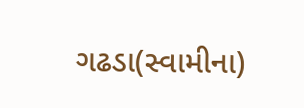ગઢડા(સ્વામીના)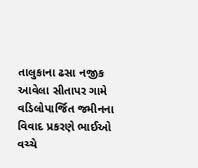તાલુકાના ઢસા નજીક આવેલા સીતાપર ગામે વડિલોપાર્જિત જમીનના વિવાદ પ્રકરણે ભાઈઓ વચ્ચે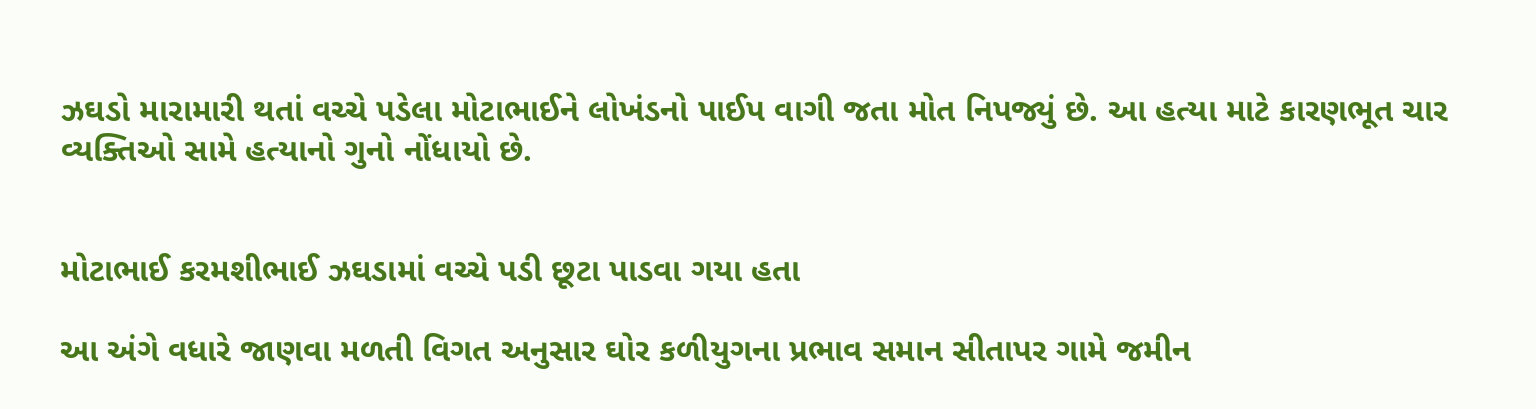ઝઘડો મારામારી થતાં વચ્ચે પડેલા મોટાભાઈને લોખંડનો પાઈપ વાગી જતા મોત નિપજ્યું છે. આ હત્યા માટે કારણભૂત ચાર વ્યક્તિઓ સામે હત્યાનો ગુનો નોંધાયો છે.


મોટાભાઈ કરમશીભાઈ ઝઘડામાં વચ્ચે પડી છૂટા પાડવા ગયા હતા

આ અંગે વધારે જાણવા મળતી વિગત અનુસાર ઘોર કળીયુગના પ્રભાવ સમાન સીતાપર ગામે જમીન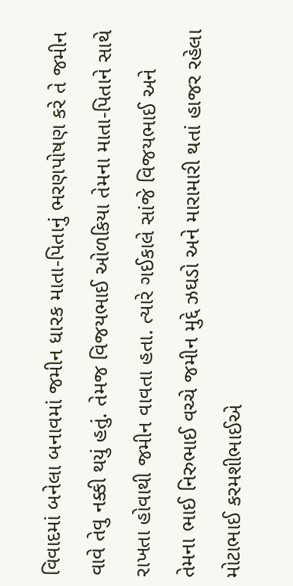વિવાદમાં બનેલા બનાવમાં જમીન ધારક માતા-પિતાનું ભરણપોષણ કરે તે જમીન વાવે તેવુ નક્કી થયું હતું. તેમજ વિજયભાઈ ઓળકિયા તેમના માતા-પિતાને સાથે રાખતા હોવાથી જમીન વાવતા હતા. ત્યારે ગઈકાલે સાંજે વિજયભાઈ અને તેમના ભાઈ નિરુભાઈ વચ્ચે જમીન મુદ્દે ઝઘડો અને મારામારી થતાં હાજર રહેલા મોટાભાઈ કરમશીભાઈએ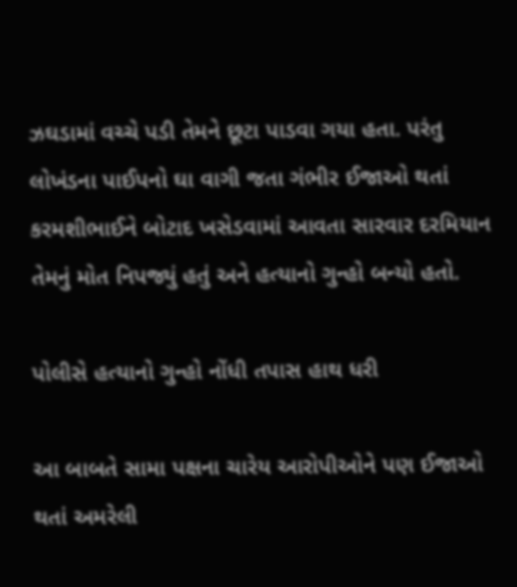ઝઘડામાં વચ્ચે પડી તેમને છૂટા પાડવા ગયા હતા. પરંતુ લોખંડના પાઈપનો ઘા વાગી જતા ગંભીર ઈજાઓ થતાં કરમશીભાઈને બોટાદ ખસેડવામાં આવતા સારવાર દરમિયાન તેમનું મોત નિપજ્યું હતું અને હત્યાનો ગુન્હો બન્યો હતો.

પોલીસે હત્યાનો ગુન્હો નોંધી તપાસ હાથ ધરી

આ બાબતે સામા પક્ષના ચારેય આરોપીઓને પણ ઈજાઓ થતાં અમરેલી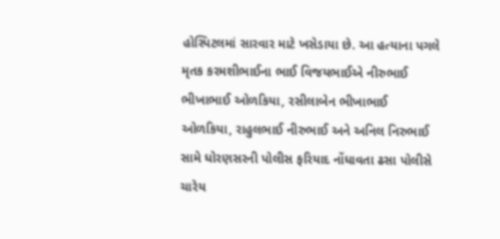હોસ્પિટલમાં સારવાર માટે ખસેડાયા છે. આ હત્યાના પગલે મૃતક કરમશીભાઈના ભાઈ વિજયભાઈએ નીરુભાઈ ભીખાભાઈ ઓળકિયા, રસીલાબેન ભીખાભાઈ ઓળકિયા, રાહુલભાઈ નીરુભાઈ અને અનિલ નિરુભાઈ સામે ધોરણસરની પોલીસ ફરિયાદ નોંધાવતા ઢસા પોલીસે ચારેય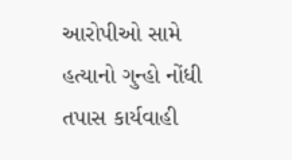આરોપીઓ સામે હત્યાનો ગુન્હો નોંધી તપાસ કાર્યવાહી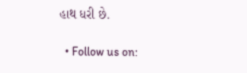હાથ ધરી છે.

  • Follow us on: